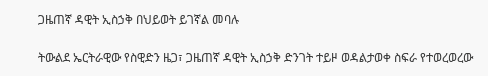ጋዜጠኛ ዳዊት ኢስኃቅ በህይወት ይገኛል መባሉ

ትውልደ ኤርትራዊው የስዊድን ዜጋ፣ ጋዜጠኛ ዳዊት ኢስኃቅ ድንገት ተይዞ ወዳልታወቀ ስፍራ የተወረወረው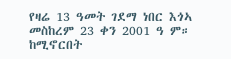የዛሬ 13 ዓመት ገደማ ነበር እጎኣ መስከረም 23 ቀን 2001 ዓ ም። ከሚኖርበት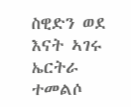ስዊድን ወደ እናት ኣገሩ ኤርትራ ተመልሶ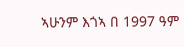ኣሁንም እጎኣ በ 1997 ዓም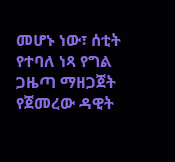መሆኑ ነው፣ ሰቲት የተባለ ነጻ የግል ጋዜጣ ማዘጋጀት የጀመረው ዳዊት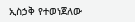ኢስኃቅ የተወነጀለው